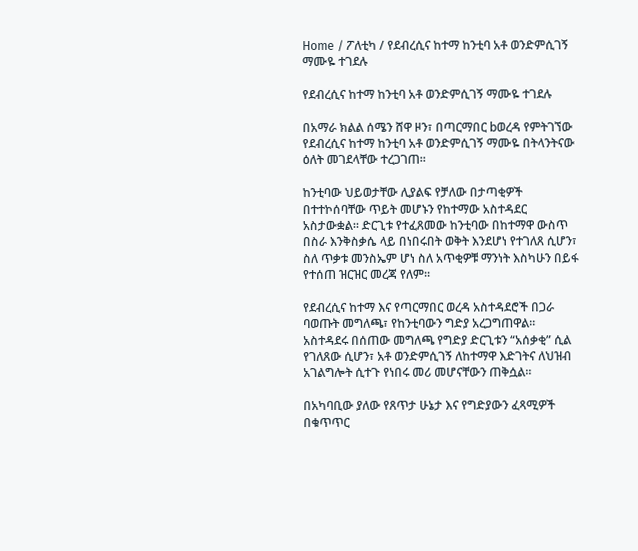Home / ፖለቲካ / የደብረሲና ከተማ ከንቲባ አቶ ወንድምሲገኝ ማሙዬ ተገደሉ

የደብረሲና ከተማ ከንቲባ አቶ ወንድምሲገኝ ማሙዬ ተገደሉ

በአማራ ክልል ሰሜን ሸዋ ዞን፣ በጣርማበር bወረዳ የምትገኘው የደብረሲና ከተማ ከንቲባ አቶ ወንድምሲገኝ ማሙዬ በትላንትናው ዕለት መገደላቸው ተረጋገጠ።

ከንቲባው ህይወታቸው ሊያልፍ የቻለው በታጣቂዎች በተተኮሰባቸው ጥይት መሆኑን የከተማው አስተዳደር አስታውቋል። ድርጊቱ የተፈጸመው ከንቲባው በከተማዋ ውስጥ በስራ እንቅስቃሴ ላይ በነበሩበት ወቅት እንደሆነ የተገለጸ ሲሆን፣ ስለ ጥቃቱ መንስኤም ሆነ ስለ አጥቂዎቹ ማንነት እስካሁን በይፋ የተሰጠ ዝርዝር መረጃ የለም።

የደብረሲና ከተማ እና የጣርማበር ወረዳ አስተዳደሮች በጋራ ባወጡት መግለጫ፣ የከንቲባውን ግድያ አረጋግጠዋል። አስተዳደሩ በሰጠው መግለጫ የግድያ ድርጊቱን “አሰቃቂ” ሲል የገለጸው ሲሆን፣ አቶ ወንድምሲገኝ ለከተማዋ እድገትና ለህዝብ አገልግሎት ሲተጉ የነበሩ መሪ መሆናቸውን ጠቅሷል።

በአካባቢው ያለው የጸጥታ ሁኔታ እና የግድያውን ፈጻሚዎች በቁጥጥር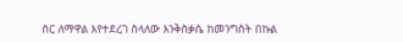ስር ለማዋል እየተደረገ ስላለው እንቅስቃሴ ከመንግስት በኩል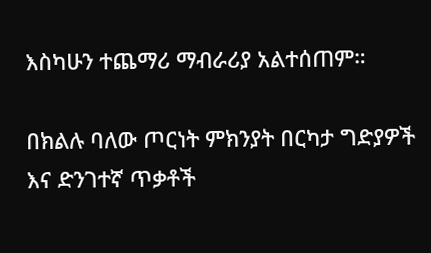እስካሁን ተጨማሪ ማብራሪያ አልተሰጠም።

በክልሉ ባለው ጦርነት ምክንያት በርካታ ግድያዎች እና ድንገተኛ ጥቃቶች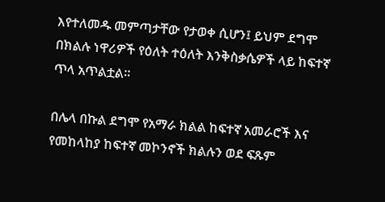እየተለመዱ መምጣታቸው የታወቀ ሲሆን፤ ይህም ደግሞ በክልሉ ነዋሪዎች የዕለት ተዕለት እንቅስቃሴዎች ላይ ከፍተኛ ጥላ አጥልቷል።

በሌላ በኩል ደግሞ የአማራ ክልል ከፍተኛ አመራሮች እና የመከላከያ ከፍተኛ መኮንኖች ክልሉን ወደ ፍጹም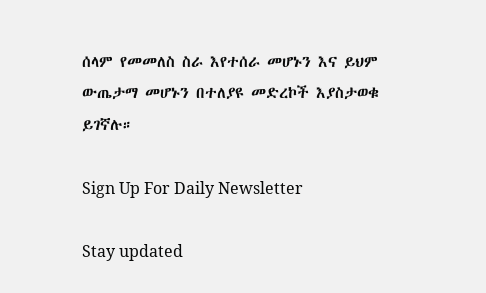ሰላም የመመለስ ስራ እየተሰራ መሆኑን እና ይህም ውጤታማ መሆኑን በተለያዩ መድረኮች እያስታወቁ ይገኛሉ።

Sign Up For Daily Newsletter

Stay updated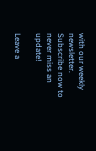with our weekly newsletter. Subscribe now to never miss an update!

Leave a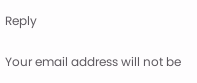Reply

Your email address will not be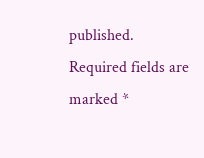published. Required fields are marked *